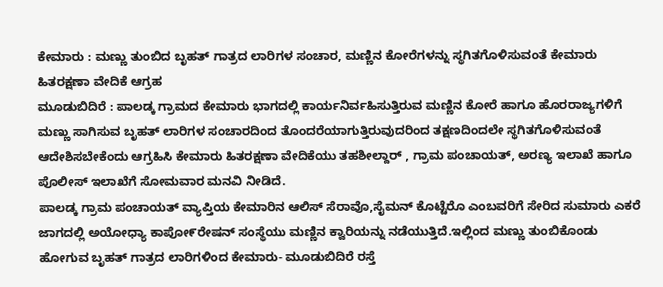ಕೇಮಾರು : ಮಣ್ಣು ತುಂಬಿದ ಬೃಹತ್ ಗಾತ್ರದ ಲಾರಿಗಳ ಸಂಚಾರ, ಮಣ್ಣಿನ ಕೋರೆಗಳನ್ನು ಸ್ಥಗಿತಗೊಳಿಸುವಂತೆ ಕೇಮಾರು ಹಿತರಕ್ಷಣಾ ವೇದಿಕೆ ಆಗ್ರಹ
ಮೂಡುಬಿದಿರೆ : ಪಾಲಡ್ಕ ಗ್ರಾಮದ ಕೇಮಾರು ಭಾಗದಲ್ಲಿ ಕಾರ್ಯನಿರ್ವಹಿಸುತ್ತಿರುವ ಮಣ್ಣಿನ ಕೋರೆ ಹಾಗೂ ಹೊರರಾಜ್ಯಗಳಿಗೆ ಮಣ್ಣು ಸಾಗಿಸುವ ಬೃಹತ್ ಲಾರಿಗಳ ಸಂಚಾರದಿಂದ ತೊಂದರೆಯಾಗುತ್ತಿರುವುದರಿಂದ ತಕ್ಷಣದಿಂದಲೇ ಸ್ಥಗಿತಗೊಳಿಸುವಂತೆ ಆದೇಶಿಸಬೇಕೆಂದು ಆಗ್ರಹಿಸಿ ಕೇಮಾರು ಹಿತರಕ್ಷಣಾ ವೇದಿಕೆಯು ತಹಶೀಲ್ದಾರ್ , ಗ್ರಾಮ ಪಂಚಾಯತ್, ಅರಣ್ಯ ಇಲಾಖೆ ಹಾಗೂ ಪೊಲೀಸ್ ಇಲಾಖೆಗೆ ಸೋಮವಾರ ಮನವಿ ನೀಡಿದೆ.
ಪಾಲಡ್ಕ ಗ್ರಾಮ ಪಂಚಾಯತ್ ವ್ಯಾಪ್ತಿಯ ಕೇಮಾರಿನ ಆಲಿಸ್ ಸೆರಾವೊ,ಸೈಮನ್ ಕೊಟ್ಟೆರೊ ಎಂಬವರಿಗೆ ಸೇರಿದ ಸುಮಾರು ಎಕರೆ ಜಾಗದಲ್ಲಿ ಅಯೋಧ್ಯಾ ಕಾಪೋ೯ರೇಷನ್ ಸಂಸ್ಥೆಯು ಮಣ್ಣಿನ ಕ್ವಾರಿಯನ್ನು ನಡೆಯುತ್ತಿದೆ.ಇಲ್ಲಿಂದ ಮಣ್ಣು ತುಂಬಿಕೊಂಡು ಹೋಗುವ ಬೃಹತ್ ಗಾತ್ರದ ಲಾರಿಗಳಿಂದ ಕೇಮಾರು- ಮೂಡುಬಿದಿರೆ ರಸ್ತೆ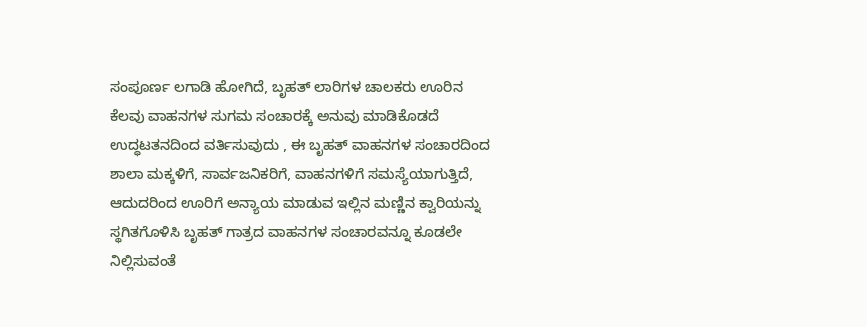ಸಂಪೂರ್ಣ ಲಗಾಡಿ ಹೋಗಿದೆ, ಬೃಹತ್ ಲಾರಿಗಳ ಚಾಲಕರು ಊರಿನ ಕೆಲವು ವಾಹನಗಳ ಸುಗಮ ಸಂಚಾರಕ್ಕೆ ಅನುವು ಮಾಡಿಕೊಡದೆ ಉದ್ಧಟತನದಿಂದ ವರ್ತಿಸುವುದು , ಈ ಬೃಹತ್ ವಾಹನಗಳ ಸಂಚಾರದಿಂದ ಶಾಲಾ ಮಕ್ಕಳಿಗೆ, ಸಾರ್ವಜನಿಕರಿಗೆ, ವಾಹನಗಳಿಗೆ ಸಮಸ್ಯೆಯಾಗುತ್ತಿದೆ, ಆದುದರಿಂದ ಊರಿಗೆ ಅನ್ಯಾಯ ಮಾಡುವ ಇಲ್ಲಿನ ಮಣ್ಣಿನ ಕ್ವಾರಿಯನ್ನು ಸ್ಥಗಿತಗೊಳಿಸಿ ಬೃಹತ್ ಗಾತ್ರದ ವಾಹನಗಳ ಸಂಚಾರವನ್ನೂ ಕೂಡಲೇ ನಿಲ್ಲಿಸುವಂತೆ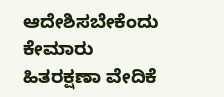ಆದೇಶಿಸಬೇಕೆಂದು ಕೇಮಾರು ಹಿತರಕ್ಷಣಾ ವೇದಿಕೆ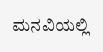ಮನವಿಯಲ್ಲಿ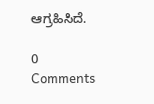ಆಗ್ರಹಿಸಿದೆ.

0 Comments